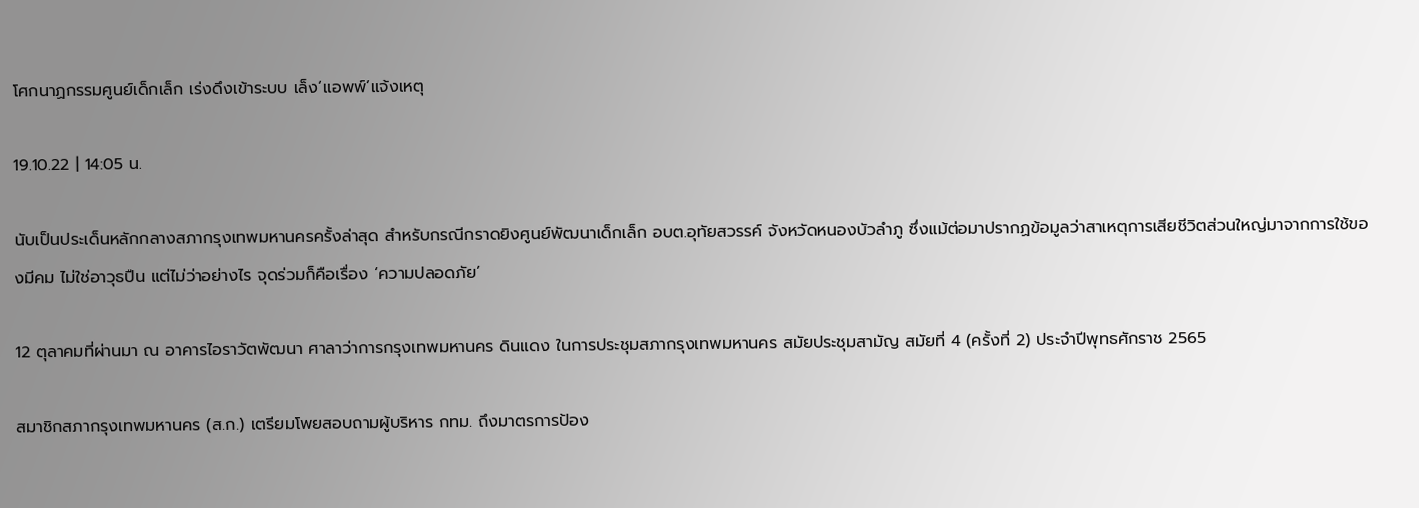โศกนาฏกรรมศูนย์เด็กเล็ก เร่งดึงเข้าระบบ เล็ง‘แอพพ์’แจ้งเหตุ

19.10.22 | 14:05 น.

นับเป็นประเด็นหลักกลางสภากรุงเทพมหานครครั้งล่าสุด สำหรับกรณีกราดยิงศูนย์พัฒนาเด็กเล็ก อบต.อุทัยสวรรค์ จังหวัดหนองบัวลำภู ซึ่งแม้ต่อมาปรากฏข้อมูลว่าสาเหตุการเสียชีวิตส่วนใหญ่มาจากการใช้ของมีคม ไม่ใช่อาวุธปืน แต่ไม่ว่าอย่างไร จุดร่วมก็คือเรื่อง ‘ความปลอดภัย’

12 ตุลาคมที่ผ่านมา ณ อาคารไอราวัตพัฒนา ศาลาว่าการกรุงเทพมหานคร ดินแดง ในการประชุมสภากรุงเทพมหานคร สมัยประชุมสามัญ สมัยที่ 4 (ครั้งที่ 2) ประจำปีพุทธศักราช 2565

สมาชิกสภากรุงเทพมหานคร (ส.ก.) เตรียมโพยสอบถามผู้บริหาร กทม. ถึงมาตรการป้อง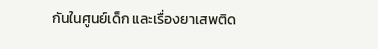กันในศูนย์เด็ก และเรื่องยาเสพติด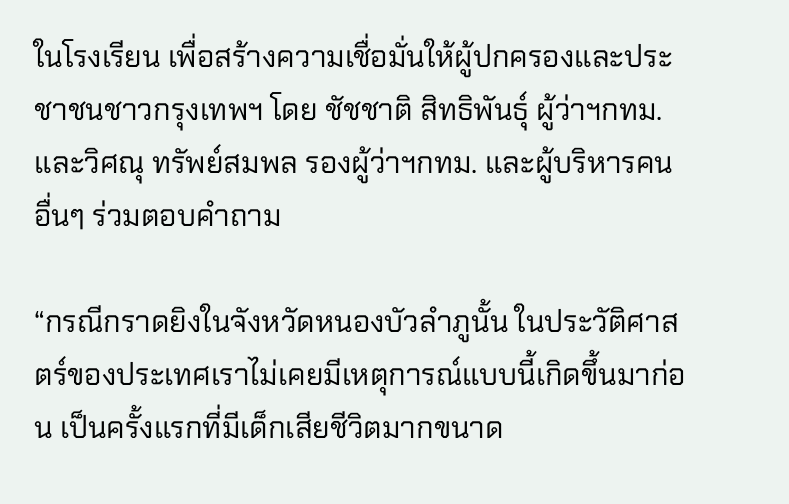ในโรงเรียน เพื่อสร้างความเชื่อมั่นให้ผู้ปกครองและประชาชนชาวกรุงเทพฯ โดย ชัชชาติ สิทธิพันธุ์ ผู้ว่าฯกทม. และวิศณุ ทรัพย์สมพล รองผู้ว่าฯกทม. และผู้บริหารคนอื่นๆ ร่วมตอบคำถาม

“กรณีกราดยิงในจังหวัดหนองบัวลำภูนั้น ในประวัติศาสตร์ของประเทศเราไม่เคยมีเหตุการณ์แบบนี้เกิดขึ้นมาก่อน เป็นครั้งแรกที่มีเด็กเสียชีวิตมากขนาด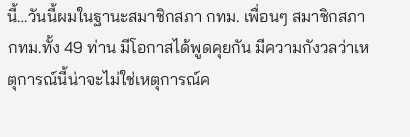นี้…วันนี้ผมในฐานะสมาชิกสภา กทม. เพื่อนๆ สมาชิกสภา กทม.ทั้ง 49 ท่าน มีโอกาสได้พูดคุยกัน มีความกังวลว่าเหตุการณ์นี้น่าจะไม่ใช่เหตุการณ์ค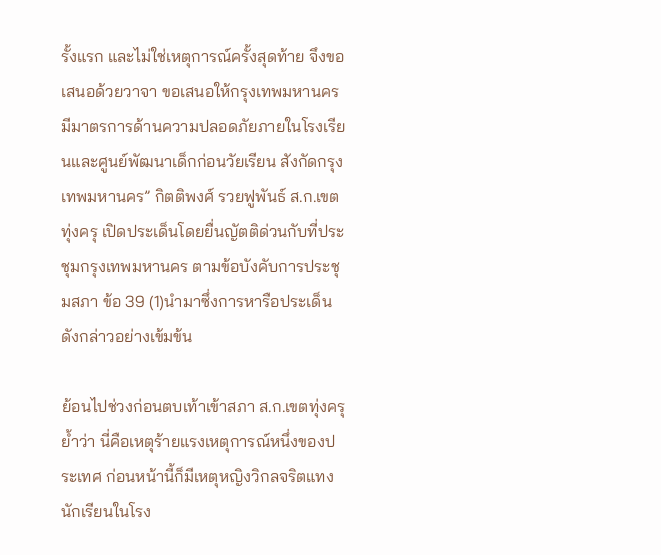รั้งแรก และไม่ใช่เหตุการณ์ครั้งสุดท้าย จึงขอเสนอด้วยวาจา ขอเสนอให้กรุงเทพมหานครมีมาตรการด้านความปลอดภัยภายในโรงเรียนและศูนย์พัฒนาเด็กก่อนวัยเรียน สังกัดกรุงเทพมหานคร” กิตติพงศ์ รวยฟูพันธ์ ส.ก.เขตทุ่งครุ เปิดประเด็นโดยยื่นญัตติด่วนกับที่ประชุมกรุงเทพมหานคร ตามข้อบังคับการประชุมสภา ข้อ 39 (1)นำมาซึ่งการหารือประเด็นดังกล่าวอย่างเข้มข้น

ย้อนไปช่วงก่อนตบเท้าเข้าสภา ส.ก.เขตทุ่งครุย้ำว่า นี่คือเหตุร้ายแรงเหตุการณ์หนึ่งของประเทศ ก่อนหน้านี้ก็มีเหตุหญิงวิกลจริตแทงนักเรียนในโรง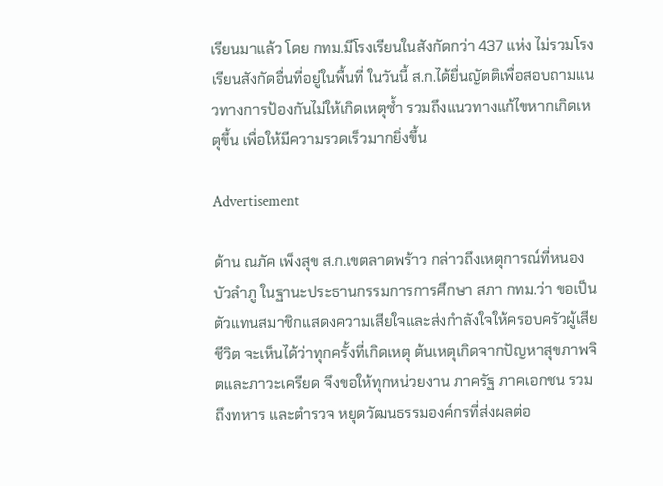เรียนมาแล้ว โดย กทม.มีโรงเรียนในสังกัดกว่า 437 แห่ง ไม่รวมโรงเรียนสังกัดอื่นที่อยู่ในพื้นที่ ในวันนี้ ส.ก.ได้ยื่นญัตติเพื่อสอบถามแนวทางการป้องกันไม่ให้เกิดเหตุซ้ำ รวมถึงแนวทางแก้ไขหากเกิดเหตุขึ้น เพื่อให้มีความรวดเร็วมากยิ่งขึ้น

Advertisement

ด้าน ณภัค เพ็งสุข ส.ก.เขตลาดพร้าว กล่าวถึงเหตุการณ์ที่หนองบัวลำภู ในฐานะประธานกรรมการการศึกษา สภา กทม.ว่า ขอเป็นตัวแทนสมาชิกแสดงความเสียใจและส่งกำลังใจให้ครอบครัวผู้เสียชีวิต จะเห็นได้ว่าทุกครั้งที่เกิดเหตุ ต้นเหตุเกิดจากปัญหาสุขภาพจิตและภาวะเครียด จึงขอให้ทุกหน่วยงาน ภาครัฐ ภาคเอกชน รวมถึงทหาร และตำรวจ หยุดวัฒนธรรมองค์กรที่ส่งผลต่อ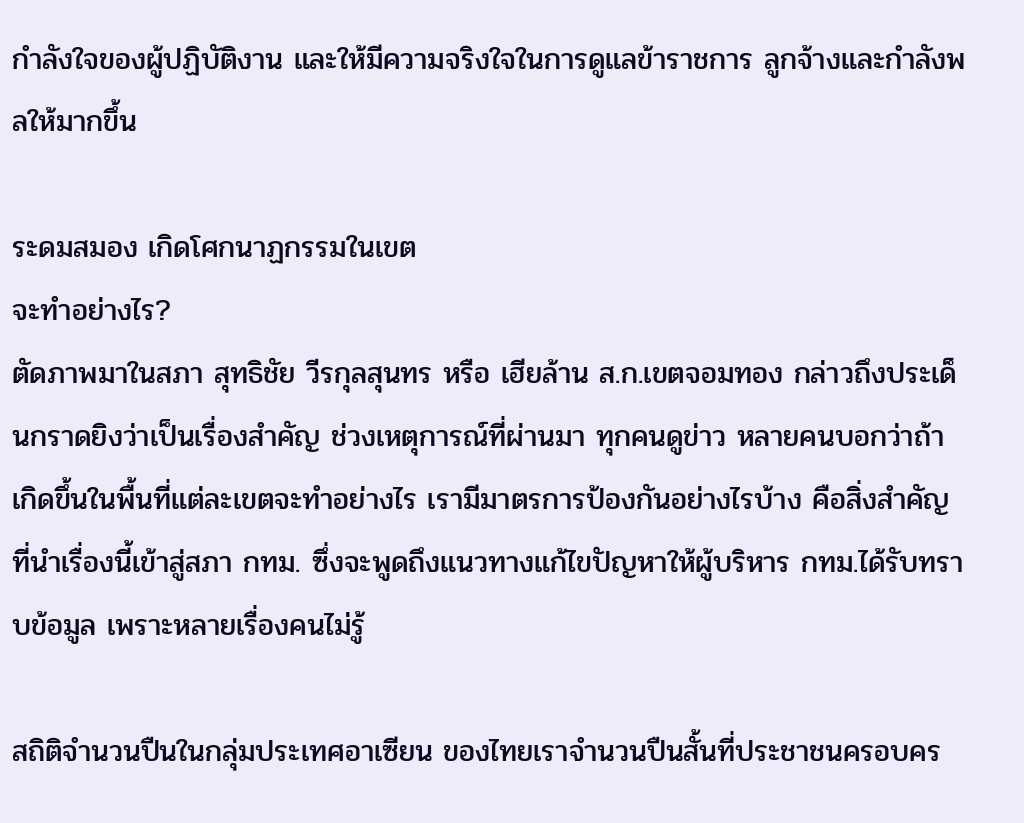กำลังใจของผู้ปฏิบัติงาน และให้มีความจริงใจในการดูแลข้าราชการ ลูกจ้างและกำลังพลให้มากขึ้น

ระดมสมอง เกิดโศกนาฏกรรมในเขต
จะทำอย่างไร?
ตัดภาพมาในสภา สุทธิชัย วีรกุลสุนทร หรือ เฮียล้าน ส.ก.เขตจอมทอง กล่าวถึงประเด็นกราดยิงว่าเป็นเรื่องสำคัญ ช่วงเหตุการณ์ที่ผ่านมา ทุกคนดูข่าว หลายคนบอกว่าถ้าเกิดขึ้นในพื้นที่แต่ละเขตจะทำอย่างไร เรามีมาตรการป้องกันอย่างไรบ้าง คือสิ่งสำคัญที่นำเรื่องนี้เข้าสู่สภา กทม. ซึ่งจะพูดถึงแนวทางแก้ไขปัญหาให้ผู้บริหาร กทม.ได้รับทราบข้อมูล เพราะหลายเรื่องคนไม่รู้

สถิติจำนวนปืนในกลุ่มประเทศอาเซียน ของไทยเราจำนวนปืนสั้นที่ประชาชนครอบคร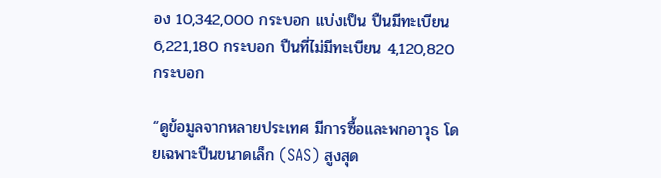อง 10,342,000 กระบอก แบ่งเป็น ปืนมีทะเบียน 6,221,180 กระบอก ปืนที่ไม่มีทะเบียน 4,120,820 กระบอก

“ดูข้อมูลจากหลายประเทศ มีการซื้อและพกอาวุธ โดยเฉพาะปืนขนาดเล็ก (SAS) สูงสุด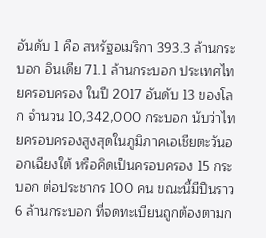อันดับ 1 คือ สหรัฐอเมริกา 393.3 ล้านกระบอก อินเดีย 71.1 ล้านกระบอก ประเทศไทยครอบครอง ในปี 2017 อันดับ 13 ของโลก จำนวน 10,342,000 กระบอก นับว่าไทยครอบครองสูงสุดในภูมิภาคเอเชียตะวันออกเฉียงใต้ หรือคิดเป็นครอบครอง 15 กระบอก ต่อประชากร 100 คน ขณะนี้มีปืนราว 6 ล้านกระบอก ที่จดทะเบียนถูกต้องตามก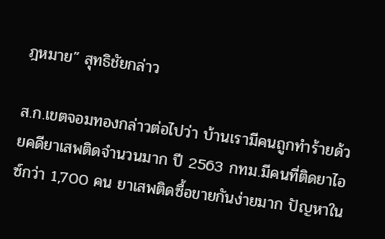ฎหมาย” สุทธิชัยกล่าว

ส.ก.เขตจอมทองกล่าวต่อไปว่า บ้านเรามีคนถูกทำร้ายด้วยคดียาเสพติดจำนวนมาก ปี 2563 กทม.มีคนที่ติดยาไอซ์กว่า 1,700 คน ยาเสพติดซื้อขายกันง่ายมาก ปัญหาใน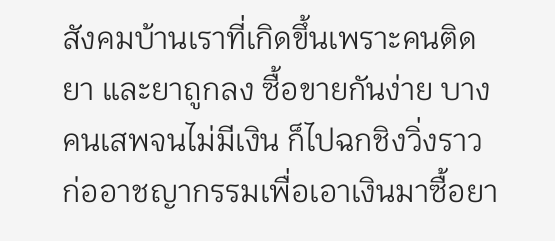สังคมบ้านเราที่เกิดขึ้นเพราะคนติดยา และยาถูกลง ซื้อขายกันง่าย บางคนเสพจนไม่มีเงิน ก็ไปฉกชิงวิ่งราว ก่ออาชญากรรมเพื่อเอาเงินมาซื้อยา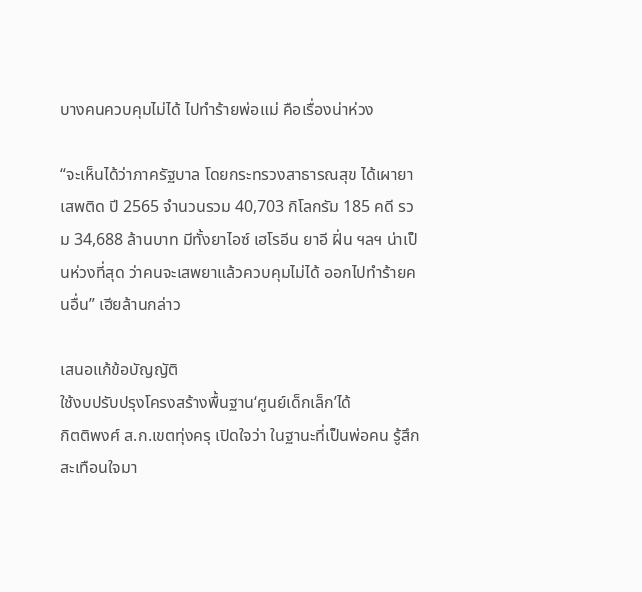บางคนควบคุมไม่ได้ ไปทำร้ายพ่อแม่ คือเรื่องน่าห่วง

“จะเห็นได้ว่าภาครัฐบาล โดยกระทรวงสาธารณสุข ได้เผายาเสพติด ปี 2565 จำนวนรวม 40,703 กิโลกรัม 185 คดี รวม 34,688 ล้านบาท มีทั้งยาไอซ์ เฮโรอีน ยาอี ฝิ่น ฯลฯ น่าเป็นห่วงที่สุด ว่าคนจะเสพยาแล้วควบคุมไม่ได้ ออกไปทำร้ายคนอื่น” เฮียล้านกล่าว

เสนอแก้ข้อบัญญัติ
ใช้งบปรับปรุงโครงสร้างพื้นฐาน‘ศูนย์เด็กเล็ก’ได้
กิตติพงศ์ ส.ก.เขตทุ่งครุ เปิดใจว่า ในฐานะที่เป็นพ่อคน รู้สึกสะเทือนใจมา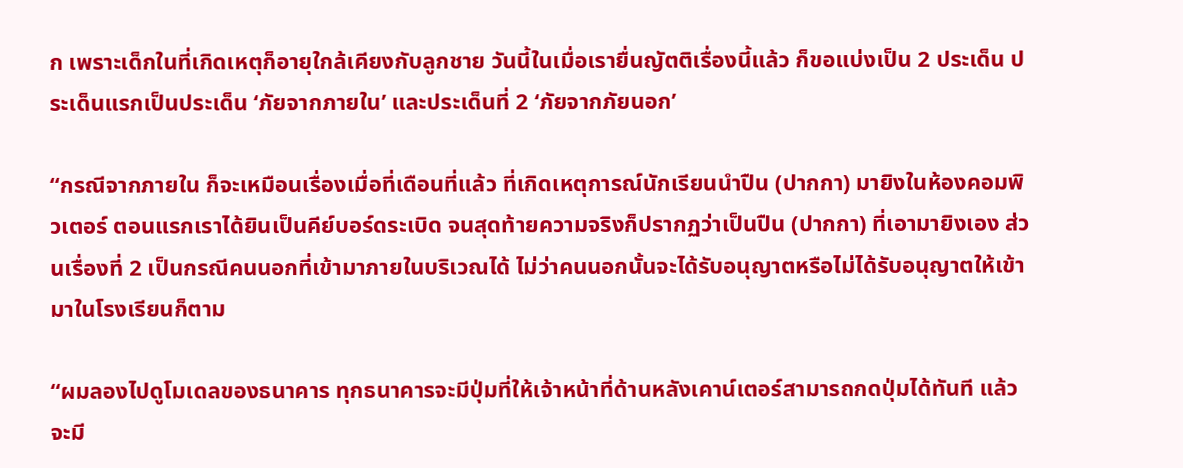ก เพราะเด็กในที่เกิดเหตุก็อายุใกล้เคียงกับลูกชาย วันนี้ในเมื่อเรายื่นญัตติเรื่องนี้แล้ว ก็ขอแบ่งเป็น 2 ประเด็น ประเด็นแรกเป็นประเด็น ‘ภัยจากภายใน’ และประเด็นที่ 2 ‘ภัยจากภัยนอก’

“กรณีจากภายใน ก็จะเหมือนเรื่องเมื่อที่เดือนที่แล้ว ที่เกิดเหตุการณ์นักเรียนนำปืน (ปากกา) มายิงในห้องคอมพิวเตอร์ ตอนแรกเราได้ยินเป็นคีย์บอร์ดระเบิด จนสุดท้ายความจริงก็ปรากฏว่าเป็นปืน (ปากกา) ที่เอามายิงเอง ส่วนเรื่องที่ 2 เป็นกรณีคนนอกที่เข้ามาภายในบริเวณได้ ไม่ว่าคนนอกนั้นจะได้รับอนุญาตหรือไม่ได้รับอนุญาตให้เข้ามาในโรงเรียนก็ตาม

“ผมลองไปดูโมเดลของธนาคาร ทุกธนาคารจะมีปุ่มที่ให้เจ้าหน้าที่ด้านหลังเคาน์เตอร์สามารถกดปุ่มได้ทันที แล้วจะมี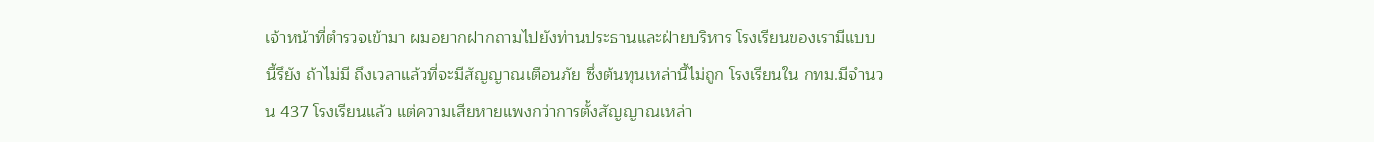เจ้าหน้าที่ตำรวจเข้ามา ผมอยากฝากถามไปยังท่านประธานและฝ่ายบริหาร โรงเรียนของเรามีแบบนี้รึยัง ถ้าไม่มี ถึงเวลาแล้วที่จะมีสัญญาณเตือนภัย ซึ่งต้นทุนเหล่านี้ไม่ถูก โรงเรียนใน กทม.มีจำนวน 437 โรงเรียนแล้ว แต่ความเสียหายแพงกว่าการตั้งสัญญาณเหล่า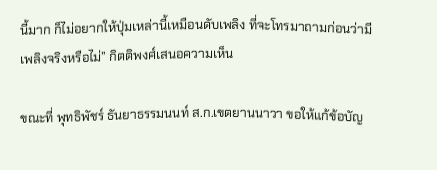นี้มาก ก็ไม่อยากให้ปุ่มเหล่านี้เหมือนดับเพลิง ที่จะโทรมาถามก่อนว่ามีเพลิงจริงหรือไม่” กิตติพงศ์เสนอความเห็น

ขณะที่ พุทธิพัชร์ ธันยาธรรมนนท์ ส.ก.เขตยานนาวา ขอให้แก้ข้อบัญ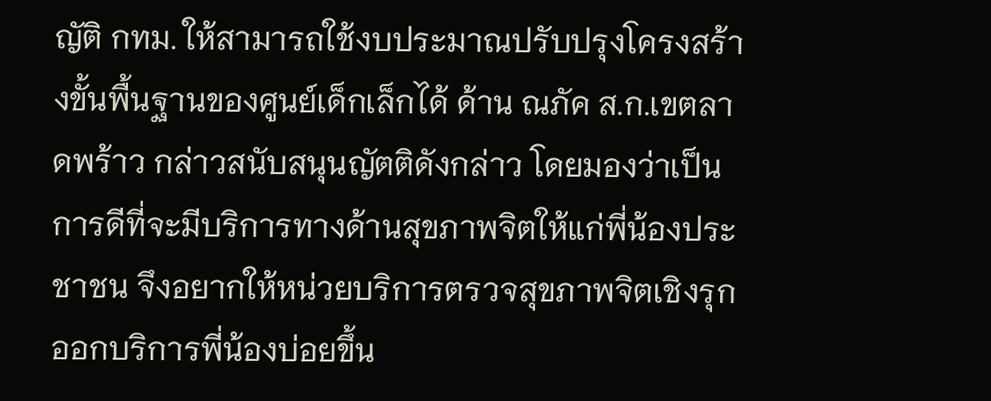ญัติ กทม. ให้สามารถใช้งบประมาณปรับปรุงโครงสร้างขั้นพื้นฐานของศูนย์เด็กเล็กได้ ด้าน ณภัค ส.ก.เขตลาดพร้าว กล่าวสนับสนุนญัตติดังกล่าว โดยมองว่าเป็นการดีที่จะมีบริการทางด้านสุขภาพจิตให้แก่พี่น้องประชาชน จึงอยากให้หน่วยบริการตรวจสุขภาพจิตเชิงรุกออกบริการพี่น้องบ่อยขึ้น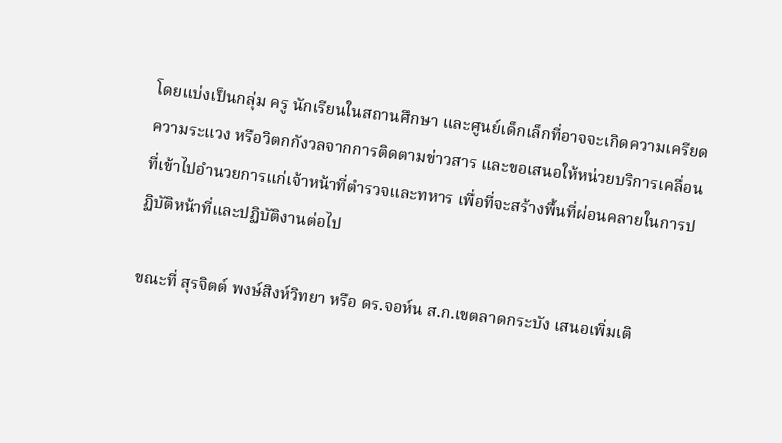โดยแบ่งเป็นกลุ่ม ครู นักเรียนในสถานศึกษา และศูนย์เด็กเล็กที่อาจจะเกิดความเครียด ความระแวง หรือวิตกกังวลจากการติดตามข่าวสาร และขอเสนอให้หน่วยบริการเคลื่อนที่เข้าไปอำนวยการแก่เจ้าหน้าที่ตำรวจและทหาร เพื่อที่จะสร้างพื้นที่ผ่อนคลายในการปฏิบัติหน้าที่และปฏิบัติงานต่อไป

ขณะที่ สุรจิตต์ พงษ์สิงห์วิทยา หรือ ดร.จอห์น ส.ก.เขตลาดกระบัง เสนอเพิ่มเติ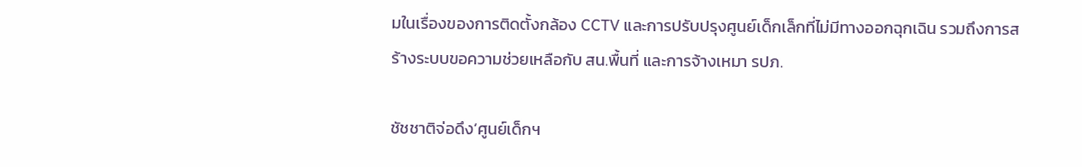มในเรื่องของการติดตั้งกล้อง CCTV และการปรับปรุงศูนย์เด็กเล็กที่ไม่มีทางออกฉุกเฉิน รวมถึงการสร้างระบบขอความช่วยเหลือกับ สน.พื้นที่ และการจ้างเหมา รปภ.

ชัชชาติจ่อดึง‘ศูนย์เด็กฯ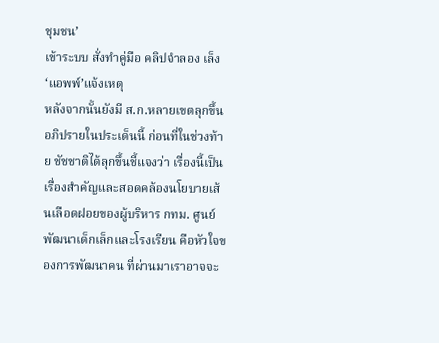ชุมชน’
เข้าระบบ สั่งทำคู่มือ คลิปจำลอง เล็ง‘แอพพ์’แจ้งเหตุ
หลังจากนั้นยังมี ส.ก.หลายเขตลุกขึ้นอภิปรายในประเด็นนี้ ก่อนที่ในช่วงท้าย ชัชชาติได้ลุกขึ้นชี้แจงว่า เรื่องนี้เป็นเรื่องสำคัญและสอดคล้องนโยบายเส้นเลือดฝอยของผู้บริหาร กทม. ศูนย์พัฒนาเด็กเล็กและโรงเรียน คือหัวใจของการพัฒนาคน ที่ผ่านมาเราอาจจะ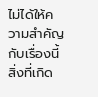ไม่ได้ให้ความสำคัญกับเรื่องนี้ สิ่งที่เกิด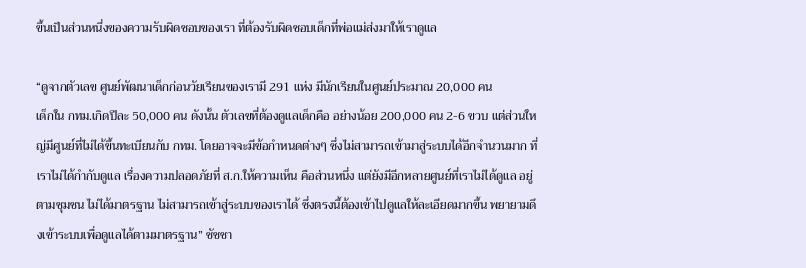ขึ้นเป็นส่วนหนึ่งของความรับผิดชอบของเรา ที่ต้องรับผิดชอบเด็กที่พ่อแม่ส่งมาให้เราดูแล

“ดูจากตัวเลข ศูนย์พัฒนาเด็กก่อนวัยเรียนของเรามี 291 แห่ง มีนักเรียนในศูนย์ประมาณ 20,000 คน
เด็กใน กทม.เกิดปีละ 50,000 คน ดังนั้น ตัวเลขที่ต้องดูแลเด็กคือ อย่างน้อย 200,000 คน 2-6 ขวบ แต่ส่วนใหญ่มีศูนย์ที่ไม่ได้ขึ้นทะเบียนกับ กทม. โดยอาจจะมีข้อกำหนดต่างๆ ซึ่งไม่สามารถเข้ามาสู่ระบบได้อีกจำนวนมาก ที่เราไม่ได้กำกับดูแล เรื่องความปลอดภัยที่ ส.ก.ให้ความเห็น คือส่วนหนึ่ง แต่ยังมีอีกหลายศูนย์ที่เราไม่ได้ดูแล อยู่ตามชุมชน ไม่ได้มาตรฐาน ไม่สามารถเข้าสู่ระบบของเราได้ ซึ่งตรงนี้ต้องเข้าไปดูแลให้ละเอียดมากขึ้น พยายามดึงเข้าระบบเพื่อดูแลได้ตามมาตรฐาน” ชัชชา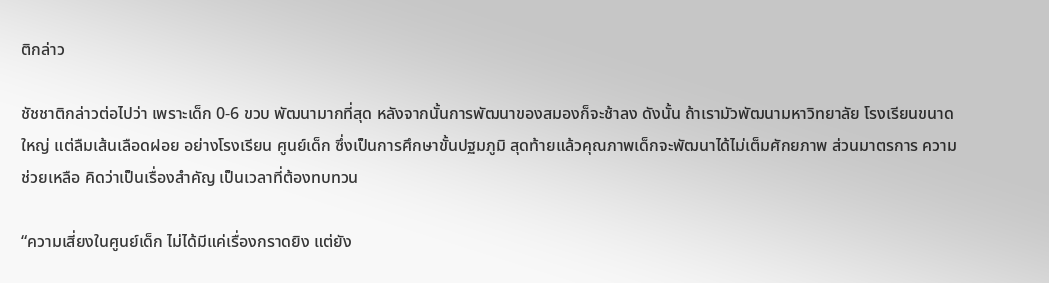ติกล่าว

ชัชชาติกล่าวต่อไปว่า เพราะเด็ก 0-6 ขวบ พัฒนามากที่สุด หลังจากนั้นการพัฒนาของสมองก็จะช้าลง ดังนั้น ถ้าเรามัวพัฒนามหาวิทยาลัย โรงเรียนขนาดใหญ่ แต่ลืมเส้นเลือดฝอย อย่างโรงเรียน ศูนย์เด็ก ซึ่งเป็นการศึกษาขั้นปฐมภูมิ สุดท้ายแล้วคุณภาพเด็กจะพัฒนาได้ไม่เต็มศักยภาพ ส่วนมาตรการ ความช่วยเหลือ คิดว่าเป็นเรื่องสำคัญ เป็นเวลาที่ต้องทบทวน

“ความเสี่ยงในศูนย์เด็ก ไม่ได้มีแค่เรื่องกราดยิง แต่ยัง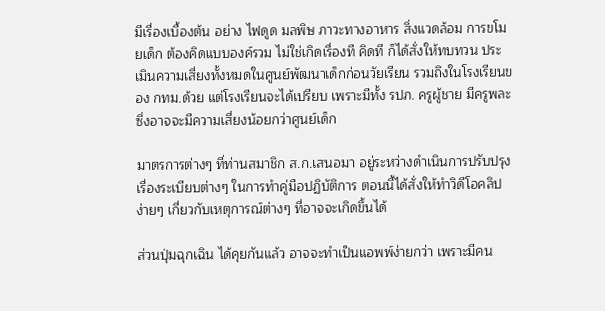มีเรื่องเบื้องต้น อย่าง ไฟดูด มลพิษ ภาวะทางอาหาร สิ่งแวดล้อม การขโมยเด็ก ต้องคิดแบบองค์รวม ไม่ใช่เกิดเรื่องที คิดที ก็ได้สั่งให้ทบทวน ประเมินความเสี่ยงทั้งหมดในศูนย์พัฒนาเด็กก่อนวัยเรียน รวมถึงในโรงเรียนของ กทม.ด้วย แต่โรงเรียนจะได้เปรียบ เพราะมีทั้ง รปภ. ครูผู้ชาย มีครูพละ ซึ่งอาจจะมีความเสี่ยงน้อยกว่าศูนย์เด็ก

มาตรการต่างๆ ที่ท่านสมาชิก ส.ก.เสนอมา อยู่ระหว่างดำเนินการปรับปรุง เรื่องระเบียบต่างๆ ในการทำคู่มือปฏิบัติการ ตอนนี้ได้สั่งให้ทำวิดีโอคลิปง่ายๆ เกี่ยวกับเหตุการณ์ต่างๆ ที่อาจจะเกิดขึ้นได้

ส่วนปุ่มฉุกเฉิน ได้คุยกันแล้ว อาจจะทำเป็นแอพพ์ง่ายกว่า เพราะมีคน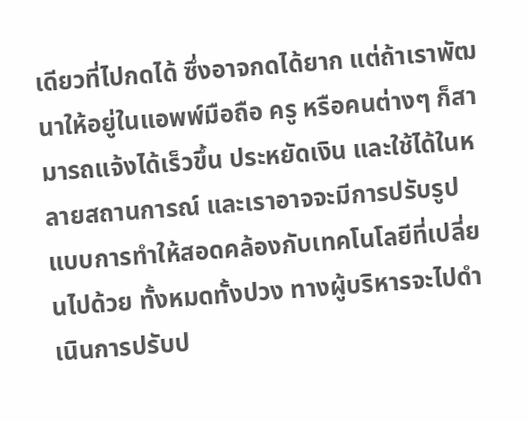เดียวที่ไปกดได้ ซึ่งอาจกดได้ยาก แต่ถ้าเราพัฒนาให้อยู่ในแอพพ์มือถือ ครู หรือคนต่างๆ ก็สามารถแจ้งได้เร็วขึ้น ประหยัดเงิน และใช้ได้ในหลายสถานการณ์ และเราอาจจะมีการปรับรูปแบบการทำให้สอดคล้องกับเทคโนโลยีที่เปลี่ยนไปด้วย ทั้งหมดทั้งปวง ทางผู้บริหารจะไปดำเนินการปรับป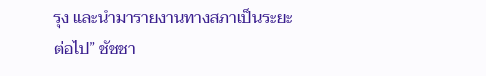รุง และนำมารายงานทางสภาเป็นระยะต่อไป” ชัชชา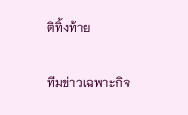ติทิ้งท้าย

ทีมข่าวเฉพาะกิจ